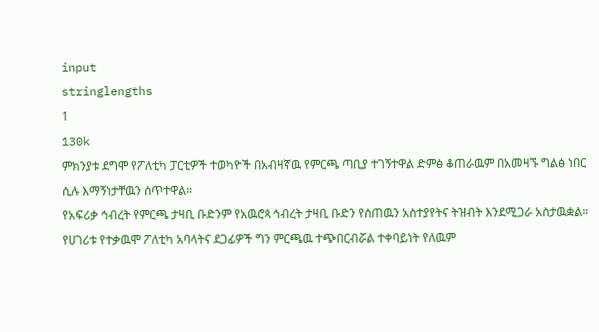input
stringlengths
1
130k
ምክንያቱ ደግሞ የፖለቲካ ፓርቲዎች ተወካዮች በአብዛኛዉ የምርጫ ጣቢያ ተገኝተዋል ድምፅ ቆጠራዉም በአመዛኙ ግልፅ ነበር ሲሉ እማኝነታቸዉን ሰጥተዋል።
የአፍሪቃ ኅብረት የምርጫ ታዛቢ ቡድንም የአዉሮጳ ኅብረት ታዛቢ ቡድን የሰጠዉን አስተያየትና ትዝብት እንደሚጋራ አስታዉቋል።
የሀገሪቱ የተቃዉሞ ፖለቲካ አባላትና ደጋፊዎች ግን ምርጫዉ ተጭበርብሯል ተቀባይነት የለዉም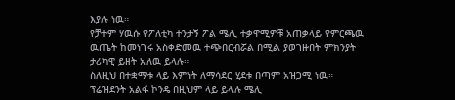እያሉ ነዉ።
የቻተም ሃዉሱ የፖለቲካ ተንታኝ ፖል ሜሊ ተቃዋሚዎቹ አጠቃላይ የምርጫዉ ዉጤት ከመነገሩ አስቀድመዉ ተጭበርብሯል በሚል ያወገዙበት ምክንያት ታሪካዊ ይዘት አለዉ ይላሉ።
ስለዚህ በተቋማቱ ላይ እምነት ለማሳደር ሂደቱ በጣም አዝጋሚ ነዉ።
ፕሬዝደንት አልፋ ኮንዴ በዚህም ላይ ይላሉ ሜሊ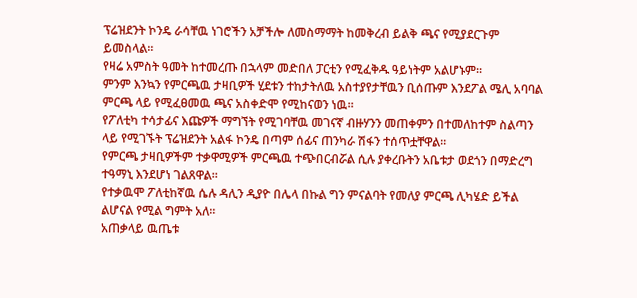ፕሬዝደንት ኮንዴ ራሳቸዉ ነገሮችን አቻችሎ ለመስማማት ከመቅረብ ይልቅ ጫና የሚያደርጉም ይመስላል።
የዛሬ አምስት ዓመት ከተመረጡ በኋላም መድበለ ፓርቲን የሚፈቅዱ ዓይነትም አልሆኑም።
ምንም እንኳን የምርጫዉ ታዛቢዎች ሂደቱን ተከታትለዉ አስተያየታቸዉን ቢሰጡም እንደፖል ሜሊ አባባል ምርጫ ላይ የሚፈፀመዉ ጫና አስቀድሞ የሚከናወን ነዉ።
የፖለቲካ ተሳታፊና እጩዎች ማግኘት የሚገባቸዉ መገናኛ ብዙሃንን መጠቀምን በተመለከተም ስልጣን ላይ የሚገኙት ፕሬዝደንት አልፋ ኮንዴ በጣም ሰፊና ጠንካራ ሽፋን ተሰጥቷቸዋል።
የምርጫ ታዛቢዎችም ተቃዋሚዎች ምርጫዉ ተጭበርብሯል ሲሉ ያቀረቡትን አቤቱታ ወደጎን በማድረግ ተዓማኒ እንደሆነ ገልጸዋል።
የተቃዉሞ ፖለቲከኛዉ ሴሉ ዳሊን ዲያዮ በሌላ በኩል ግን ምናልባት የመለያ ምርጫ ሊካሄድ ይችል ልሆናል የሚል ግምት አለ።
አጠቃላይ ዉጤቱ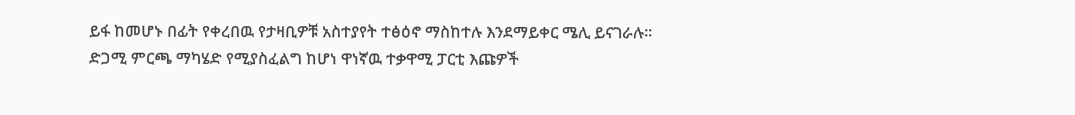ይፋ ከመሆኑ በፊት የቀረበዉ የታዛቢዎቹ አስተያየት ተፅዕኖ ማስከተሉ እንደማይቀር ሜሊ ይናገራሉ።
ድጋሚ ምርጫ ማካሄድ የሚያስፈልግ ከሆነ ዋነኛዉ ተቃዋሚ ፓርቲ እጩዎች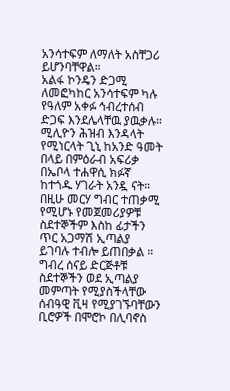አንሳተፍም ለማለት አስቸጋሪ ይሆንባቸዋል።
አልፋ ኮንዴን ድጋሚ ለመፎካከር አንሳተፍም ካሉ የዓለም አቀፉ ኅብረተሰብ ድጋፍ እንደሌላቸዉ ያዉቃሉ።
ሚሊዮን ሕዝብ እንዳላት የሚነርላት ጊኒ ከአንድ ዓመት በላይ በምዕራብ አፍሪቃ በኤቦላ ተሐዋሲ ክፉኛ ከተጎዱ ሃገራት አንዷ ናት።
በዚሁ መርሃ ግብር ተጠቃሚ የሚሆኑ የመጀመሪያዎቹ ስደተኞችም እስከ ፊታችን ጥር አጋማሽ ኢጣልያ ይገባሉ ተብሎ ይጠበቃል ።
ግብረ ሰናይ ድርጅቶቹ ስደተኞችን ወደ ኢጣልያ መምጣት የሚያስችላቸው ሰብዓዊ ቪዛ የሚያገኙባቸውን ቢሮዎች በሞሮኮ በሊባኖስ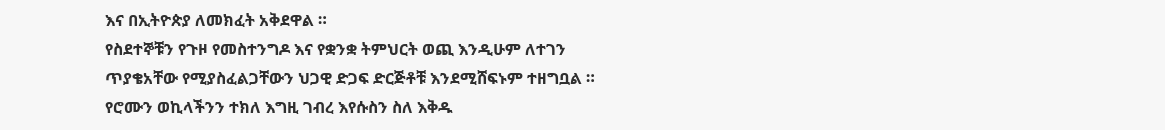እና በኢትዮጵያ ለመክፈት አቅደዋል ።
የስደተኞቹን የጉዞ የመስተንግዶ እና የቋንቋ ትምህርት ወጪ እንዲሁም ለተገን ጥያቄአቸው የሚያስፈልጋቸውን ህጋዊ ድጋፍ ድርጅቶቹ እንደሚሸፍኑም ተዘግቧል ።
የሮሙን ወኪላችንን ተክለ እግዚ ገብረ እየሱስን ስለ እቅዱ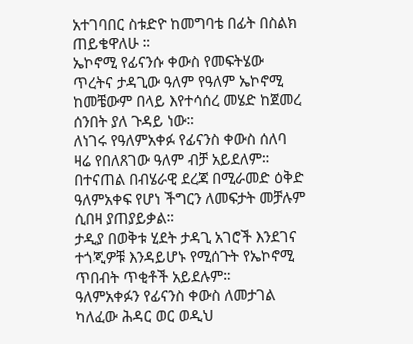አተገባበር ስቱድዮ ከመግባቴ በፊት በስልክ ጠይቄዋለሁ ።
ኤኮኖሚ የፊናንሱ ቀውስ የመፍትሄው ጥረትና ታዳጊው ዓለም የዓለም ኤኮኖሚ ከመቼውም በላይ እየተሳሰረ መሄድ ከጀመረ ሰንበት ያለ ጉዳይ ነው።
ለነገሩ የዓለምአቀፉ የፊናንስ ቀውስ ሰለባ ዛሬ የበለጸገው ዓለም ብቻ አይደለም።
በተናጠል በብሄራዊ ደረጃ በሚራመድ ዕቅድ ዓለምአቀፍ የሆነ ችግርን ለመፍታት መቻሉም ሲበዛ ያጠያይቃል።
ታዲያ በወቅቱ ሂደት ታዳጊ አገሮች እንደገና ተጎጂዎቹ እንዳይሆኑ የሚሰጉት የኤኮኖሚ ጥበብት ጥቂቶች አይደሉም።
ዓለምአቀፉን የፊናንስ ቀውስ ለመታገል ካለፈው ሕዳር ወር ወዲህ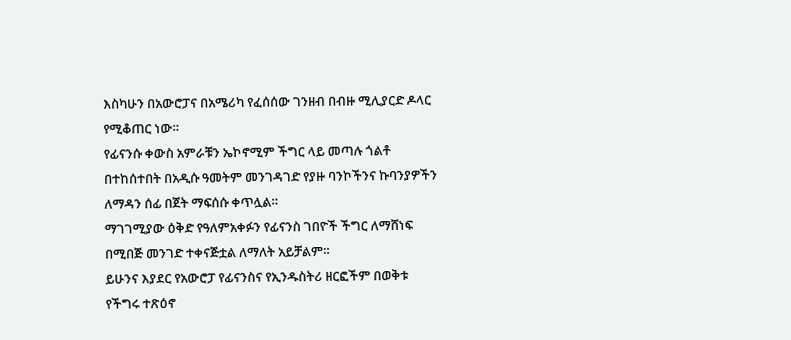እስካሁን በአውሮፓና በአሜሪካ የፈሰሰው ገንዘብ በብዙ ሚሊያርድ ዶላር የሚቆጠር ነው።
የፊናንሱ ቀውስ አምራቹን ኤኮኖሚም ችግር ላይ መጣሉ ጎልቶ በተከሰተበት በአዲሱ ዓመትም መንገዳገድ የያዙ ባንኮችንና ኩባንያዎችን ለማዳን ሰፊ በጀት ማፍሰሱ ቀጥሏል።
ማገገሚያው ዕቅድ የዓለምአቀፉን የፊናንስ ገበዮች ችግር ለማሸነፍ በሚበጅ መንገድ ተቀናጅቷል ለማለት አይቻልም።
ይሁንና እያደር የአውሮፓ የፊናንስና የኢንዱስትሪ ዘርፎችም በወቅቱ የችግሩ ተጽዕኖ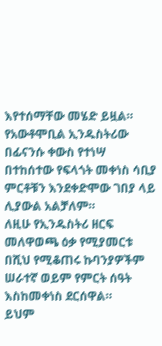እየተሰማቸው መሄድ ይዟል።
የአውቶሞቢል ኢንዱስትሪው በፊናንሱ ቀውስ የተነሣ በተከሰተው የፍላጎት መቀነስ ሳቢያ ምርቶቹን እንደቀድሞው ገበያ ላይ ሊያውል አልቻለም።
ለዚሁ የኢንዱስትሪ ዘርፍ መለዋወጫ ዕቃ የሚያመርቱ በሺህ የሚቆጠሩ ኩባንያዎችም ሠራተኛ ወይም የምርት ሰዓት እስከመቀነስ ደርሰዋል።
ይህም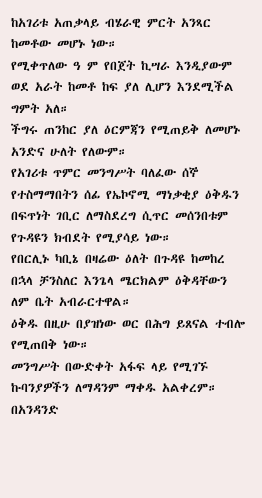ከአገሪቱ አጠቃላይ ብሄራዊ ምርት አንጻር ከመቶው መሆኑ ነው።
የሚቀጥለው ዓ ም የበጀት ኪሣራ እንዲያውም ወደ አራት ከመቶ ከፍ ያለ ሊሆን እንደሚችል ግምት አለ።
ችግሩ ጠንከር ያለ ዕርምጃን የሚጠይቅ ለመሆኑ አንድና ሁለት የለውም።
የአገሪቱ ጥምር መንግሥት ባለፈው ሰኞ የተስማማበትን ሰፊ የኤኮኖሚ ማነቃቂያ ዕቅዱን በፍጥነት ገቢር ለማስደረግ ሲጥር መሰንበቱም የጉዳዩን ክብደት የሚያሳይ ነው።
የበርሊኑ ካቢኔ በዛሬው ዕለት በጉዳዩ ከመከረ በኋላ ቻንስለር እንጌላ ሜርክልም ዕቅዳቸውን ለም ቤት አብራርተዋል።
ዕቅዱ በዚሁ በያዝነው ወር በሕግ ይጸናል ተብሎ የሚጠበቅ ነው።
መንግሥት በውድቀት አፋፍ ላይ የሚገኙ ኩባንያዎችን ለማዳንም ማቀዱ አልቀረም።
በአንዳንድ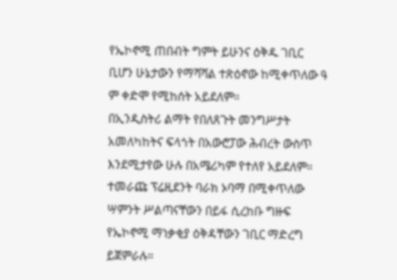የኤኮኖሚ ጠበብት ግምት ይሁንና ዕቅዱ ገቢር ቢሆን ሁኔታውን የማሻሻል ተጽዕኖው ከሚቀጥለው ዓ ም ቀድሞ የሚከሰት አይደለም።
በኢንዲስትሪ ልማት የበለጸጉት መንግሥታት አመለካከትና ፍላጎት በአውሮፓው ሕብረት ውስጥ እንደሚታየው ሁሉ በአሜሪካም የተለየ አይደለም።
ተመራጩ ፕሬዚደንት ባራክ ኦባማ በሚቀጥለው ሣምንት ሥልጣናቸውን በይፋ ሲረከቡ ግዙፍ የኤኮኖሚ ማነቃቂያ ዕቅዳቸውን ገቢር ማድረግ ይጀምራሉ።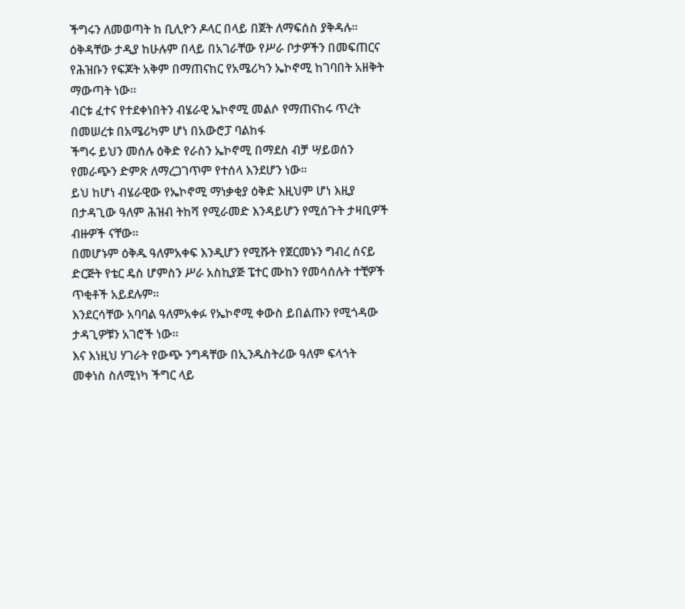ችግሩን ለመወጣት ከ ቢሊዮን ዶላር በላይ በጀት ለማፍሰስ ያቅዳሉ።
ዕቅዳቸው ታዲያ ከሁሉም በላይ በአገራቸው የሥራ ቦታዎችን በመፍጠርና የሕዝቡን የፍጆት አቅም በማጠናከር የአሜሪካን ኤኮኖሚ ከገባበት አዘቅት ማውጣት ነው።
ብርቱ ፈተና የተደቀነበትን ብሄራዊ ኤኮኖሚ መልሶ የማጠናከሩ ጥረት በመሠረቱ በአሜሪካም ሆነ በአውሮፓ ባልከፋ
ችግሩ ይህን መሰሉ ዕቅድ የራስን ኤኮኖሚ በማደስ ብቻ ሣይወሰን የመራጭን ድምጽ ለማረጋገጥም የተሰላ እንደሆን ነው።
ይህ ከሆነ ብሄራዊው የኤኮኖሚ ማነቃቂያ ዕቅድ እዚህም ሆነ እዚያ በታዳጊው ዓለም ሕዝብ ትከሻ የሚራመድ እንዳይሆን የሚሰጉት ታዛቢዎች ብዙዎች ናቸው።
በመሆኑም ዕቅዱ ዓለምአቀፍ እንዲሆን የሚሹት የጀርመኑን ግብረ ሰናይ ድርጅት የቴር ዴስ ሆምስን ሥራ አስኪያጅ ፔተር ሙከን የመሳሰሉት ተቺዎች ጥቂቶች አይደሉም።
እንደርሳቸው አባባል ዓለምአቀፉ የኤኮኖሚ ቀውስ ይበልጡን የሚጎዳው ታዳጊዎቹን አገሮች ነው።
እና እነዚህ ሃገራት የውጭ ንግዳቸው በኢንዱስትሪው ዓለም ፍላጎት መቀነስ ስለሚነካ ችግር ላይ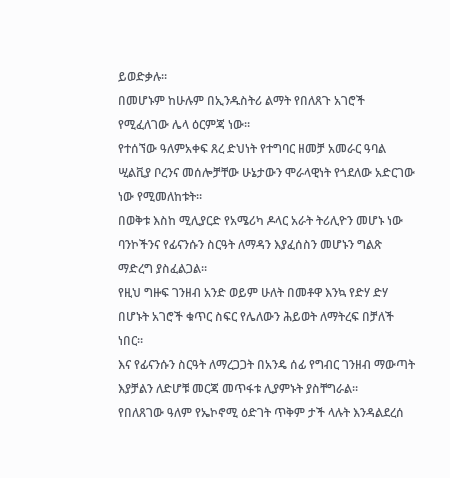ይወድቃሉ።
በመሆኑም ከሁሉም በኢንዱስትሪ ልማት የበለጸጉ አገሮች የሚፈለገው ሌላ ዕርምጃ ነው።
የተሰኘው ዓለምአቀፍ ጸረ ድህነት የተግባር ዘመቻ አመራር ዓባል ሢልቪያ ቦረንና መሰሎቻቸው ሁኔታውን ሞራላዊነት የጎደለው አድርገው ነው የሚመለከቱት።
በወቅቱ እስከ ሚሊያርድ የአሜሪካ ዶላር አራት ትሪሊዮን መሆኑ ነው ባንኮችንና የፊናንሱን ስርዓት ለማዳን እያፈሰስን መሆኑን ግልጽ ማድረግ ያስፈልጋል።
የዚህ ግዙፍ ገንዘብ አንድ ወይም ሁለት በመቶዋ እንኳ የድሃ ድሃ በሆኑት አገሮች ቁጥር ስፍር የሌለውን ሕይወት ለማትረፍ በቻለች ነበር።
እና የፊናንሱን ስርዓት ለማረጋጋት በአንዴ ሰፊ የግብር ገንዘብ ማውጣት እያቻልን ለድሆቹ መርጃ መጥፋቱ ሊያምኑት ያስቸግራል።
የበለጸገው ዓለም የኤኮኖሚ ዕድገት ጥቅም ታች ላሉት እንዳልደረሰ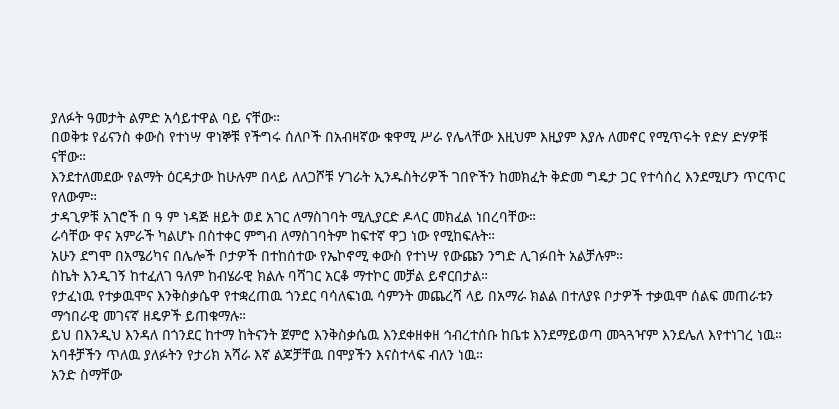ያለፉት ዓመታት ልምድ አሳይተዋል ባይ ናቸው።
በወቅቱ የፊናንስ ቀውስ የተነሣ ዋነኞቹ የችግሩ ሰለቦች በአብዛኛው ቁዋሚ ሥራ የሌላቸው እዚህም እዚያም እያሉ ለመኖር የሚጥሩት የድሃ ድሃዎቹ ናቸው።
እንደተለመደው የልማት ዕርዳታው ከሁሉም በላይ ለለጋሾቹ ሃገራት ኢንዱስትሪዎች ገበዮችን ከመክፈት ቅድመ ግዴታ ጋር የተሳሰረ እንደሚሆን ጥርጥር የለውም።
ታዳጊዎቹ አገሮች በ ዓ ም ነዳጅ ዘይት ወደ አገር ለማስገባት ሚሊያርድ ዶላር መክፈል ነበረባቸው።
ራሳቸው ዋና አምራች ካልሆኑ በስተቀር ምግብ ለማስገባትም ከፍተኛ ዋጋ ነው የሚከፍሉት።
አሁን ደግሞ በአሜሪካና በሌሎች ቦታዎች በተከሰተው የኤኮኖሚ ቀውስ የተነሣ የውጩን ንግድ ሊገፉበት አልቻሉም።
ስኬት እንዲገኝ ከተፈለገ ዓለም ከብሄራዊ ክልሉ ባሻገር አርቆ ማተኮር መቻል ይኖርበታል።
የታፈነዉ የተቃዉሞና እንቅስቃሴዋ የተቋረጠዉ ጎንደር ባሳለፍነዉ ሳምንት መጨረሻ ላይ በአማራ ክልል በተለያዩ ቦታዎች ተቃዉሞ ሰልፍ መጠራቱን ማኅበራዊ መገናኛ ዘዴዎች ይጠቁማሉ።
ይህ በእንዲህ እንዳለ በጎንደር ከተማ ከትናንት ጀምሮ እንቅስቃሴዉ እንደቀዘቀዘ ኅብረተሰቡ ከቤቱ እንደማይወጣ መጓጓዣም እንደሌለ እየተነገረ ነዉ።
አባቶቻችን ጥለዉ ያለፉትን የታሪክ አሻራ እኛ ልጆቻቸዉ በሞያችን እናስተላፍ ብለን ነዉ።
አንድ ስማቸው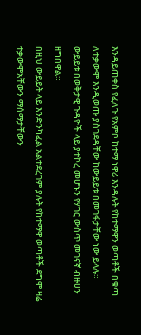እንዳይጠቀስ የፈለጉ የአምቦ ከተማ ነዋሪ እንዳሉት የከተማዋን ወጣቶች በቁጣ ለተቃውሞ እንዲወጡ ያስገደዳቸው ከውይይቱ በመገፋታቸው ነው ይላሉ።
ውይይቱ በወቅታዊ ጉዳዮች ላይ ያተኮረ መሆኑን የሃገር ውስጥ መገናኛ ብዙሀን ዘግበዋል።
በዚህ ውይይት ላይ እንድንካፈል አልተደረገም ያሉት የከተማዋ ወጣቶች ደግሞ ዛሬ ተቃውሞአቸውን ማሰማታቸውን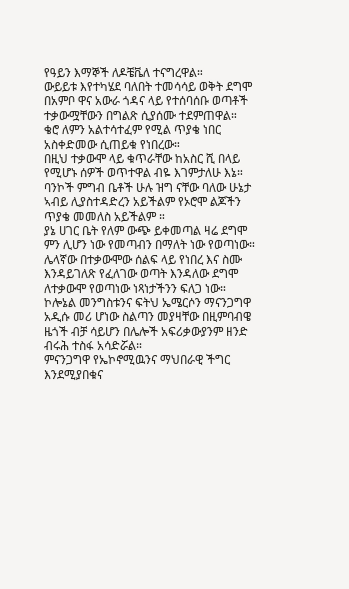የዓይን እማኞች ለዶቼቬለ ተናግረዋል።
ውይይቱ እየተካሄደ ባለበት ተመሳሳይ ወቅት ደግሞ በአምቦ ዋና አውራ ጎዳና ላይ የተሰባሰቡ ወጣቶች ተቃውሟቸውን በግልጽ ሲያሰሙ ተደምጠዋል።
ቄሮ ለምን አልተሳተፈም የሚል ጥያቄ ነበር አስቀድመው ሲጠይቁ የነበረው።
በዚህ ተቃውሞ ላይ ቁጥራቸው ከአስር ሺ በላይ የሚሆኑ ሰዎች ወጥተዋል ብዬ እገምታለሁ እኔ።
ባንኮች ምግብ ቤቶች ሁሉ ዝግ ናቸው ባለው ሁኔታ ኣብይ ሊያስተዳድረን አይችልም የኦሮሞ ልጆችን ጥያቄ መመለስ አይችልም ።
ያኔ ሀገር ቤት የለም ውጭ ይቀመጣል ዛሬ ደግሞ ምን ሊሆን ነው የመጣብን በማለት ነው የወጣነው።
ሌላኛው በተቃውሞው ሰልፍ ላይ የነበረ እና ስሙ እንዳይገለጽ የፈለገው ወጣት እንዳለው ደግሞ ለተቃውሞ የወጣነው ነጻነታችንን ፍለጋ ነው።
ኮሎኔል መንግስቱንና ፍትህ ኤሜርሶን ማናንጋግዋ አዲሱ መሪ ሆነው ስልጣን መያዛቸው በዚምባብዌ ዜጎች ብቻ ሳይሆን በሌሎች አፍሪቃውያንም ዘንድ ብሩሕ ተስፋ አሳድሯል።
ምናንጋግዋ የኤኮኖሚዉንና ማህበራዊ ችግር እንደሚያበቁና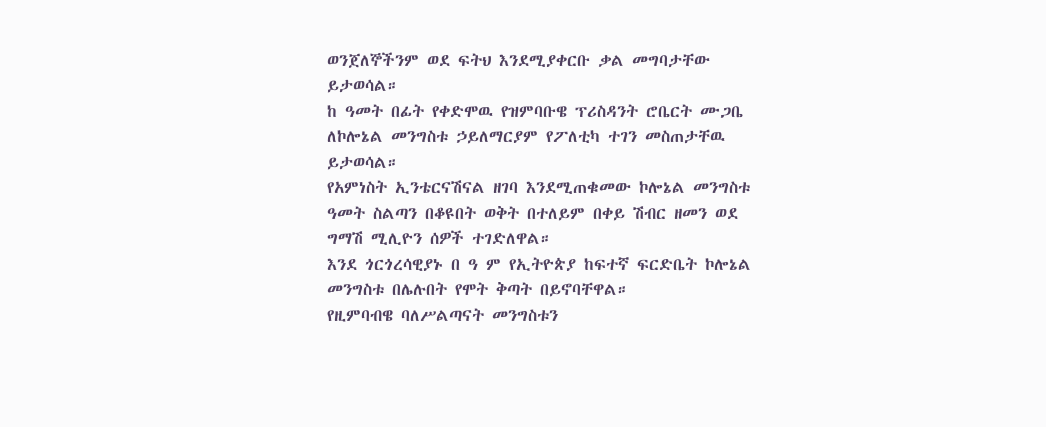ወንጀለኞችንም ወደ ፍትህ እንደሚያቀርቡ ቃል መግባታቸው ይታወሳል።
ከ ዓመት በፊት የቀድሞዉ የዝምባቡዌ ፕሪስዳንት ሮቤርት ሙጋቤ ለኮሎኔል መንግስቱ ኃይለማርያም የፖለቲካ ተገን መስጠታቸዉ ይታወሳል።
የአምነስት ኢንቴርናሽናል ዘገባ እንደሚጠቁመው ኮሎኔል መንግስቱ ዓመት ስልጣን በቆዩበት ወቅት በተለይም በቀይ ሽብር ዘመን ወደ ግማሽ ሚሊዮን ሰዎች ተገድለዋል።
እንደ ጎርጎረሳዊያኑ በ ዓ ም የኢትዮጵያ ከፍተኛ ፍርድቤት ኮሎኔል መንግስቱ በሌሉበት የሞት ቅጣት በይኖባቸዋል።
የዚምባብዌ ባለሥልጣናት መንግስቱን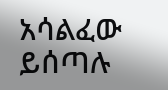አሳልፈው ይሰጣሉ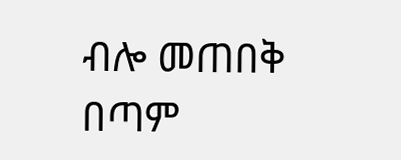ብሎ መጠበቅ በጣም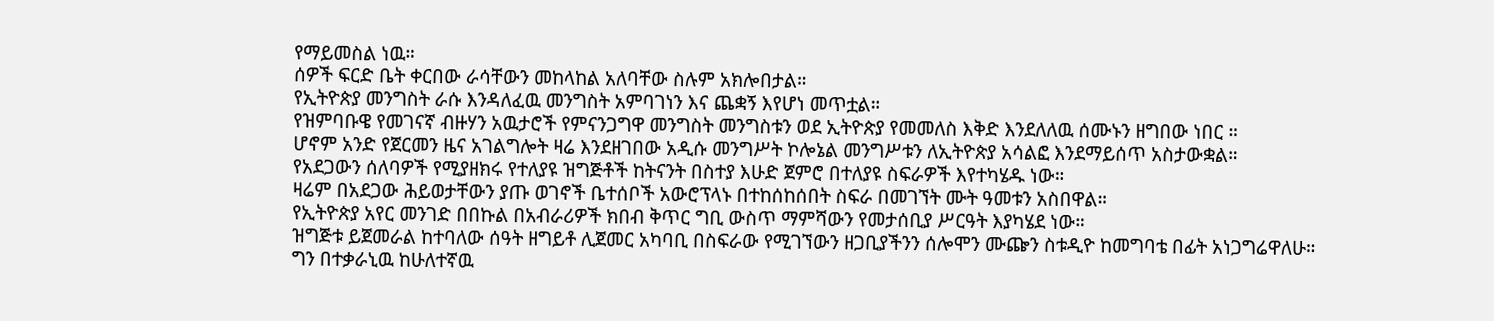የማይመስል ነዉ።
ሰዎች ፍርድ ቤት ቀርበው ራሳቸውን መከላከል አለባቸው ስሉም አክሎበታል።
የኢትዮጵያ መንግስት ራሱ እንዳለፈዉ መንግስት አምባገነን እና ጨቋኝ እየሆነ መጥቷል።
የዝምባቡዌ የመገናኛ ብዙሃን አዉታሮች የምናንጋግዋ መንግስት መንግስቱን ወደ ኢትዮጵያ የመመለስ እቅድ እንደለለዉ ሰሙኑን ዘግበው ነበር ።
ሆኖም አንድ የጀርመን ዜና አገልግሎት ዛሬ እንደዘገበው አዲሱ መንግሥት ኮሎኔል መንግሥቱን ለኢትዮጵያ አሳልፎ እንደማይሰጥ አስታውቋል።
የአደጋውን ሰለባዎች የሚያዘክሩ የተለያዩ ዝግጅቶች ከትናንት በስተያ እሁድ ጀምሮ በተለያዩ ስፍራዎች እየተካሄዱ ነው።
ዛሬም በአደጋው ሕይወታቸውን ያጡ ወገኖች ቤተሰቦች አውሮፕላኑ በተከሰከሰበት ስፍራ በመገኘት ሙት ዓመቱን አስበዋል።
የኢትዮጵያ አየር መንገድ በበኩል በአብራሪዎች ክበብ ቅጥር ግቢ ውስጥ ማምሻውን የመታሰቢያ ሥርዓት እያካሄደ ነው።
ዝግጅቱ ይጀመራል ከተባለው ሰዓት ዘግይቶ ሊጀመር አካባቢ በስፍራው የሚገኘውን ዘጋቢያችንን ሰሎሞን ሙጬን ስቱዲዮ ከመግባቴ በፊት አነጋግሬዋለሁ።
ግን በተቃራኒዉ ከሁለተኛዉ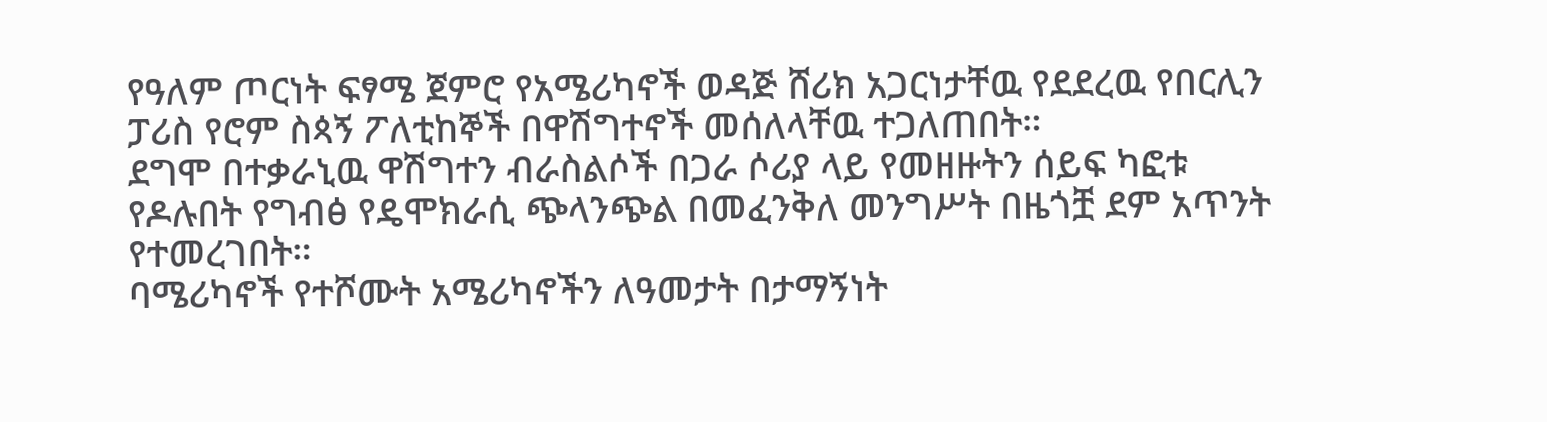የዓለም ጦርነት ፍፃሜ ጀምሮ የአሜሪካኖች ወዳጅ ሸሪክ አጋርነታቸዉ የደደረዉ የበርሊን ፓሪስ የሮም ስጳኝ ፖለቲከኞች በዋሽግተኖች መሰለላቸዉ ተጋለጠበት።
ደግሞ በተቃራኒዉ ዋሽግተን ብራስልሶች በጋራ ሶሪያ ላይ የመዘዙትን ሰይፍ ካፎቱ የዶሉበት የግብፅ የዴሞክራሲ ጭላንጭል በመፈንቅለ መንግሥት በዜጎቿ ደም አጥንት የተመረገበት።
ባሜሪካኖች የተሾሙት አሜሪካኖችን ለዓመታት በታማኝነት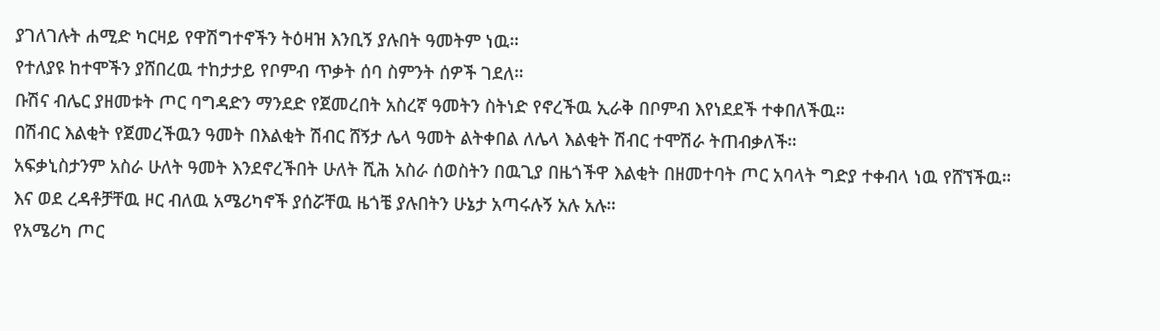ያገለገሉት ሐሚድ ካርዛይ የዋሽግተኖችን ትዕዛዝ እንቢኝ ያሉበት ዓመትም ነዉ።
የተለያዩ ከተሞችን ያሸበረዉ ተከታታይ የቦምብ ጥቃት ሰባ ስምንት ሰዎች ገደለ።
ቡሽና ብሌር ያዘመቱት ጦር ባግዳድን ማንደድ የጀመረበት አስረኛ ዓመትን ስትነድ የኖረችዉ ኢራቅ በቦምብ እየነደደች ተቀበለችዉ።
በሽብር እልቂት የጀመረችዉን ዓመት በእልቂት ሽብር ሸኝታ ሌላ ዓመት ልትቀበል ለሌላ እልቂት ሽብር ተሞሽራ ትጠብቃለች።
አፍቃኒስታንም አስራ ሁለት ዓመት እንደኖረችበት ሁለት ሺሕ አስራ ሰወስትን በዉጊያ በዜጎችዋ እልቂት በዘመተባት ጦር አባላት ግድያ ተቀብላ ነዉ የሸኘችዉ።
እና ወደ ረዳቶቻቸዉ ዞር ብለዉ አሜሪካኖች ያሰሯቸዉ ዜጎቼ ያሉበትን ሁኔታ አጣሩሉኝ አሉ አሉ።
የአሜሪካ ጦር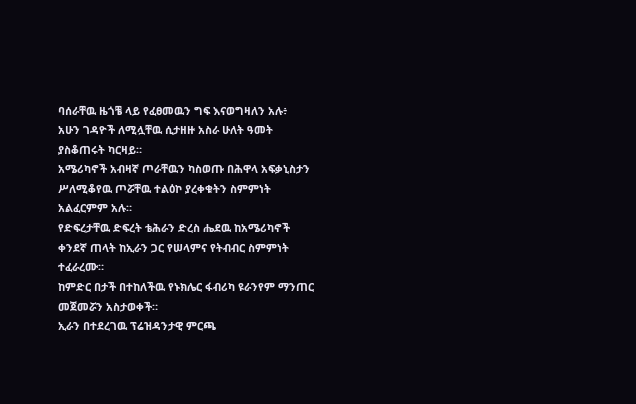ባሰራቸዉ ዜጎቼ ላይ የፈፀመዉን ግፍ እናወግዛለን አሉ፥
አሁን ገዳዮች ለሚሏቸዉ ሲታዘዙ አስራ ሁለት ዓመት ያስቆጠሩት ካርዛይ።
አሜሪካኖች አብዛኛ ጦራቸዉን ካስወጡ በሕዋላ አፍቃኒስታን ሥለሚቆየዉ ጦሯቸዉ ተልዕኮ ያረቀቁትን ስምምነት አልፈርምም አሉ።
የድፍረታቸዉ ድፍረት ቴሕራን ድረስ ሔደዉ ከአሜሪካኖች ቀንደኛ ጠላት ከኢራን ጋር የሠላምና የትብብር ስምምነት ተፈራረሙ።
ከምድር በታች በተከለችዉ የኑክሌር ፋብሪካ ዩራንየም ማንጠር መጀመሯን አስታወቀች።
ኢራን በተደረገዉ ፕሬዝዳንታዊ ምርጫ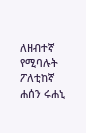ለዘብተኛ የሚባሉት ፖለቲከኛ ሐሰን ሩሐኒ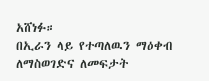አሸነፉ።
በኢራን ላይ የተጣለዉን ማዕቀብ ለማስወገድና ለመፍታት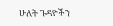ሁለት ጉዳዮችን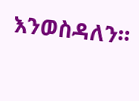እንወስዳለን።